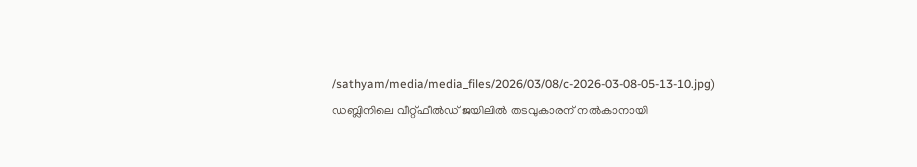/sathyam/media/media_files/2026/03/08/c-2026-03-08-05-13-10.jpg)
ഡബ്ലിനിലെ വീറ്റ്ഫീൽഡ് ജയിലിൽ തടവുകാരന് നൽകാനായി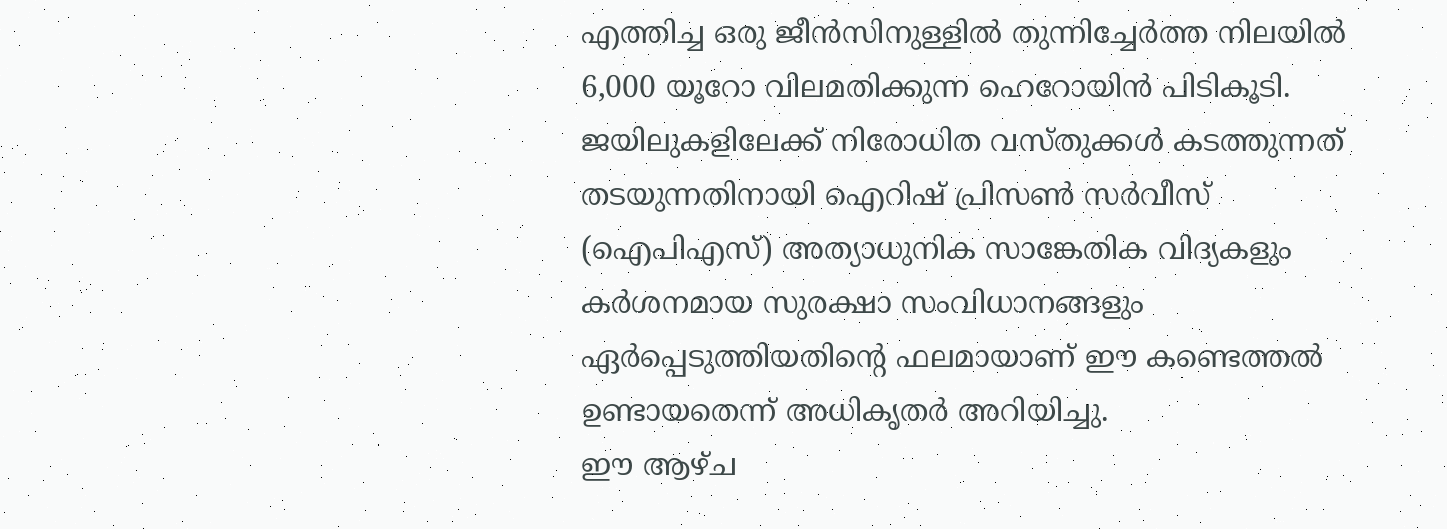എത്തിച്ച ഒരു ജീൻസിനുള്ളിൽ തുന്നിച്ചേർത്ത നിലയിൽ 6,000 യൂറോ വിലമതിക്കുന്ന ഹെറോയിൻ പിടികൂടി. ജയിലുകളിലേക്ക് നിരോധിത വസ്തുക്കൾ കടത്തുന്നത് തടയുന്നതിനായി ഐറിഷ് പ്രിസൺ സർവീസ് (ഐപിഎസ്) അത്യാധുനിക സാങ്കേതിക വിദ്യകളും കർശനമായ സുരക്ഷാ സംവിധാനങ്ങളും ഏർപ്പെടുത്തിയതിന്റെ ഫലമായാണ് ഈ കണ്ടെത്തൽ ഉണ്ടായതെന്ന് അധികൃതർ അറിയിച്ചു.
ഈ ആഴ്ച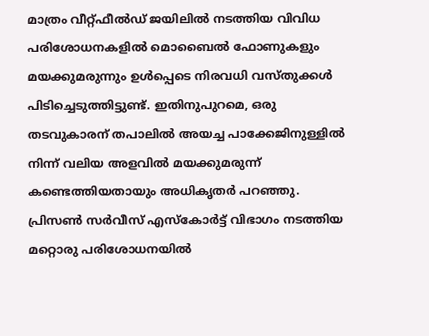മാത്രം വീറ്റ്ഫീൽഡ് ജയിലിൽ നടത്തിയ വിവിധ പരിശോധനകളിൽ മൊബൈൽ ഫോണുകളും മയക്കുമരുന്നും ഉൾപ്പെടെ നിരവധി വസ്തുക്കൾ പിടിച്ചെടുത്തിട്ടുണ്ട്. ഇതിനുപുറമെ, ഒരു തടവുകാരന് തപാലിൽ അയച്ച പാക്കേജിനുള്ളിൽ നിന്ന് വലിയ അളവിൽ മയക്കുമരുന്ന് കണ്ടെത്തിയതായും അധികൃതർ പറഞ്ഞു.
പ്രിസൺ സർവീസ് എസ്കോർട്ട് വിഭാഗം നടത്തിയ മറ്റൊരു പരിശോധനയിൽ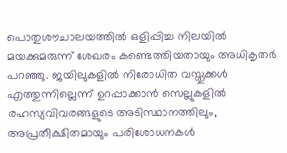പൊതുശൗചാലയത്തിൽ ഒളിപ്പിച്ച നിലയിൽ മയക്കുമരുന്ന് ശേഖരം കണ്ടെത്തിയതായും അധികൃതർ പറഞ്ഞു. ജയിലുകളിൽ നിരോധിത വസ്തുക്കൾ എത്തുന്നില്ലെന്ന് ഉറപ്പാക്കാൻ സെല്ലുകളിൽ രഹസ്യവിവരങ്ങളുടെ അടിസ്ഥാനത്തിലും, അപ്രതീക്ഷിതമായും പരിശോധനകൾ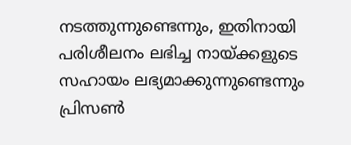നടത്തുന്നുണ്ടെന്നും, ഇതിനായി പരിശീലനം ലഭിച്ച നായ്ക്കളുടെ സഹായം ലഭ്യമാക്കുന്നുണ്ടെന്നും പ്രിസൺ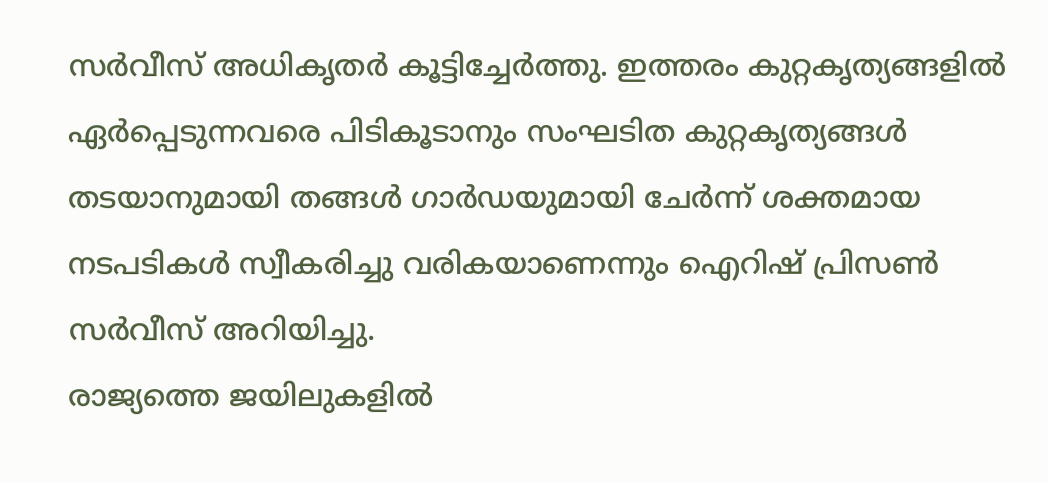സർവീസ് അധികൃതർ കൂട്ടിച്ചേർത്തു. ഇത്തരം കുറ്റകൃത്യങ്ങളിൽ ഏർപ്പെടുന്നവരെ പിടികൂടാനും സംഘടിത കുറ്റകൃത്യങ്ങൾ തടയാനുമായി തങ്ങൾ ഗാർഡയുമായി ചേർന്ന് ശക്തമായ നടപടികൾ സ്വീകരിച്ചു വരികയാണെന്നും ഐറിഷ് പ്രിസൺ സർവീസ് അറിയിച്ചു.
രാജ്യത്തെ ജയിലുകളിൽ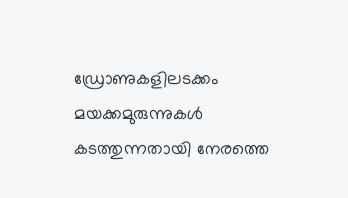ഡ്രോണുകളിലടക്കം മയക്കമുരുന്നുകൾ കടത്തുന്നതായി നേരത്തെ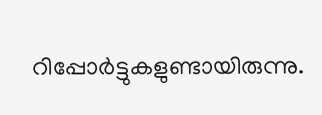റിപ്പോർട്ടുകളുണ്ടായിരുന്നു.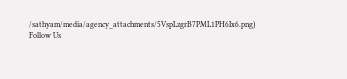/sathyam/media/agency_attachments/5VspLzgrB7PML1PH6Ix6.png)
Follow Us